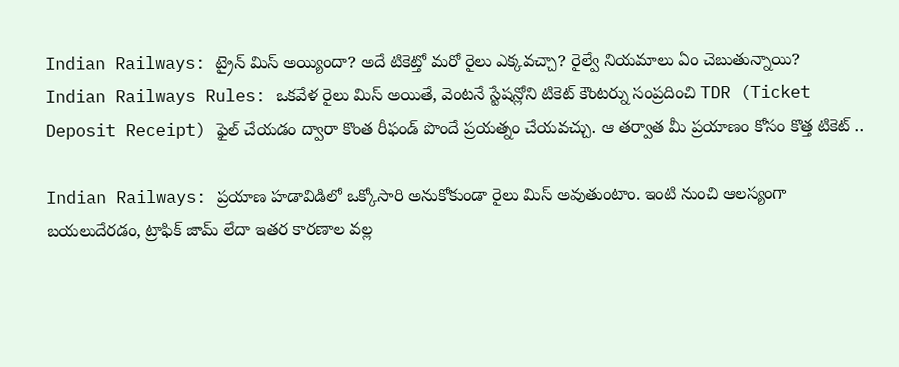Indian Railways: ట్రైన్ మిస్ అయ్యిందా? అదే టికెట్తో మరో రైలు ఎక్కవచ్చా? రైల్వే నియమాలు ఏం చెబుతున్నాయి?
Indian Railways Rules: ఒకవేళ రైలు మిస్ అయితే, వెంటనే స్టేషన్లోని టికెట్ కౌంటర్ను సంప్రదించి TDR (Ticket Deposit Receipt) ఫైల్ చేయడం ద్వారా కొంత రీఫండ్ పొందే ప్రయత్నం చేయవచ్చు. ఆ తర్వాత మీ ప్రయాణం కోసం కొత్త టికెట్ ..

Indian Railways: ప్రయాణ హడావిడిలో ఒక్కోసారి అనుకోకుండా రైలు మిస్ అవుతుంటాం. ఇంటి నుంచి ఆలస్యంగా బయలుదేరడం, ట్రాఫిక్ జామ్ లేదా ఇతర కారణాల వల్ల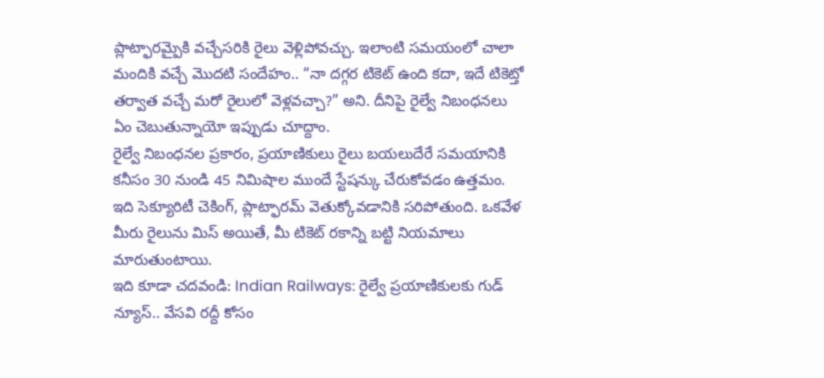ప్లాట్ఫారమ్పైకి వచ్చేసరికి రైలు వెళ్లిపోవచ్చు. ఇలాంటి సమయంలో చాలా మందికి వచ్చే మొదటి సందేహం.. “నా దగ్గర టికెట్ ఉంది కదా, ఇదే టికెట్తో తర్వాత వచ్చే మరో రైలులో వెళ్లవచ్చా?” అని. దీనిపై రైల్వే నిబంధనలు ఏం చెబుతున్నాయో ఇప్పుడు చూద్దాం.
రైల్వే నిబంధనల ప్రకారం, ప్రయాణికులు రైలు బయలుదేరే సమయానికి కనీసం 30 నుండి 45 నిమిషాల ముందే స్టేషన్కు చేరుకోవడం ఉత్తమం. ఇది సెక్యూరిటీ చెకింగ్, ప్లాట్ఫారమ్ వెతుక్కోవడానికి సరిపోతుంది. ఒకవేళ మీరు రైలును మిస్ అయితే, మీ టికెట్ రకాన్ని బట్టి నియమాలు మారుతుంటాయి.
ఇది కూడా చదవండి: Indian Railways: రైల్వే ప్రయాణికులకు గుడ్ న్యూస్.. వేసవి రద్దీ కోసం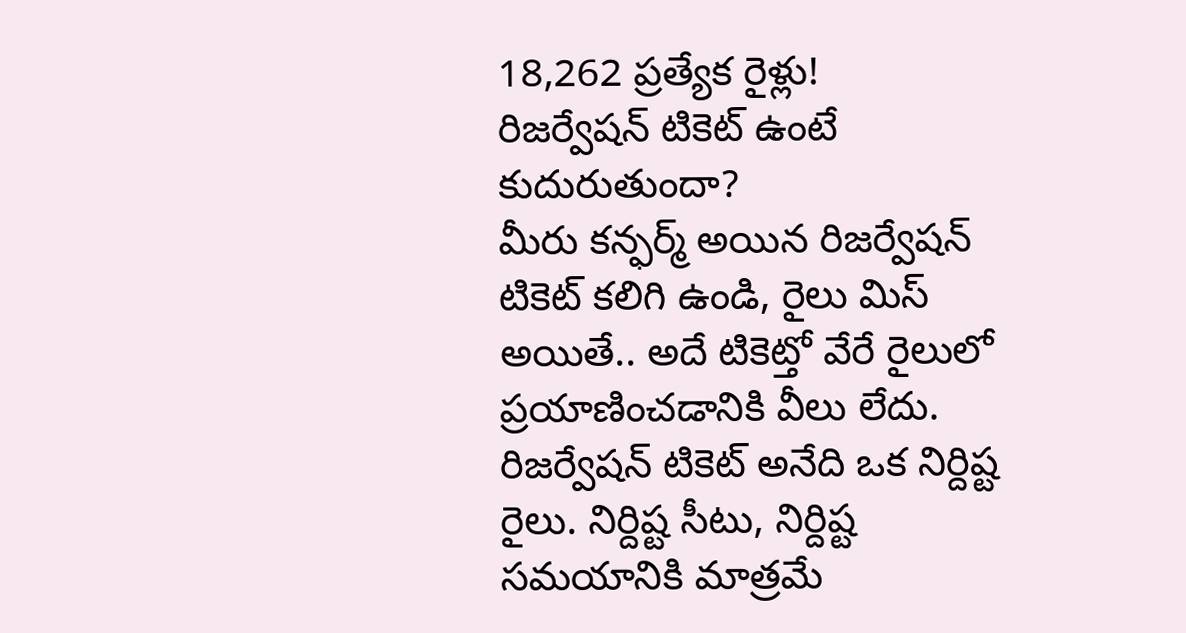18,262 ప్రత్యేక రైళ్లు!
రిజర్వేషన్ టికెట్ ఉంటే కుదురుతుందా?
మీరు కన్ఫర్మ్ అయిన రిజర్వేషన్ టికెట్ కలిగి ఉండి, రైలు మిస్ అయితే.. అదే టికెట్తో వేరే రైలులో ప్రయాణించడానికి వీలు లేదు. రిజర్వేషన్ టికెట్ అనేది ఒక నిర్దిష్ట రైలు. నిర్దిష్ట సీటు, నిర్దిష్ట సమయానికి మాత్రమే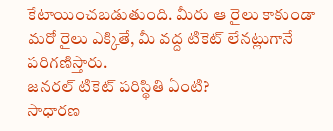కేటాయించబడుతుంది. మీరు ఆ రైలు కాకుండా మరో రైలు ఎక్కితే, మీ వద్ద టికెట్ లేనట్లుగానే పరిగణిస్తారు.
జనరల్ టికెట్ పరిస్థితి ఏంటి?
సాధారణ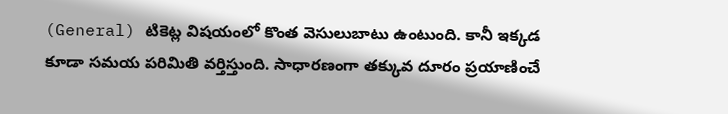(General) టికెట్ల విషయంలో కొంత వెసులుబాటు ఉంటుంది. కానీ ఇక్కడ కూడా సమయ పరిమితి వర్తిస్తుంది. సాధారణంగా తక్కువ దూరం ప్రయాణించే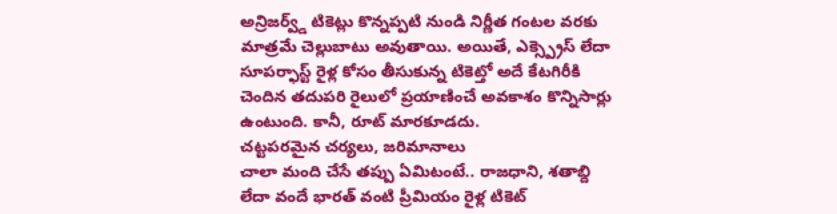అన్రిజర్వ్డ్ టికెట్లు కొన్నప్పటి నుండి నిర్ణీత గంటల వరకు మాత్రమే చెల్లుబాటు అవుతాయి. అయితే, ఎక్స్ప్రెస్ లేదా సూపర్ఫాస్ట్ రైళ్ల కోసం తీసుకున్న టికెట్తో అదే కేటగిరీకి చెందిన తదుపరి రైలులో ప్రయాణించే అవకాశం కొన్నిసార్లు ఉంటుంది. కానీ, రూట్ మారకూడదు.
చట్టపరమైన చర్యలు, జరిమానాలు
చాలా మంది చేసే తప్పు ఏమిటంటే.. రాజధాని, శతాబ్ది లేదా వందే భారత్ వంటి ప్రీమియం రైళ్ల టికెట్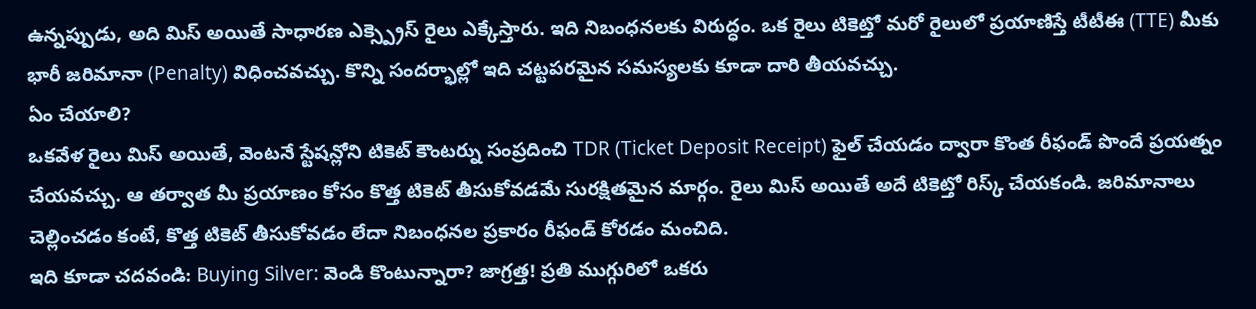ఉన్నప్పుడు, అది మిస్ అయితే సాధారణ ఎక్స్ప్రెస్ రైలు ఎక్కేస్తారు. ఇది నిబంధనలకు విరుద్ధం. ఒక రైలు టికెట్తో మరో రైలులో ప్రయాణిస్తే టీటీఈ (TTE) మీకు భారీ జరిమానా (Penalty) విధించవచ్చు. కొన్ని సందర్భాల్లో ఇది చట్టపరమైన సమస్యలకు కూడా దారి తీయవచ్చు.
ఏం చేయాలి?
ఒకవేళ రైలు మిస్ అయితే, వెంటనే స్టేషన్లోని టికెట్ కౌంటర్ను సంప్రదించి TDR (Ticket Deposit Receipt) ఫైల్ చేయడం ద్వారా కొంత రీఫండ్ పొందే ప్రయత్నం చేయవచ్చు. ఆ తర్వాత మీ ప్రయాణం కోసం కొత్త టికెట్ తీసుకోవడమే సురక్షితమైన మార్గం. రైలు మిస్ అయితే అదే టికెట్తో రిస్క్ చేయకండి. జరిమానాలు చెల్లించడం కంటే, కొత్త టికెట్ తీసుకోవడం లేదా నిబంధనల ప్రకారం రీఫండ్ కోరడం మంచిది.
ఇది కూడా చదవండి: Buying Silver: వెండి కొంటున్నారా? జాగ్రత్త! ప్రతి ముగ్గురిలో ఒకరు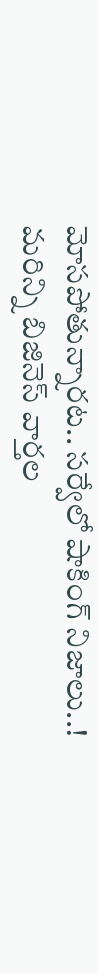మోసపోతున్నారట.. సర్వేలో షాకింగ్ నిజాలు..!
మరిన్ని బిజినెస్ వార్తల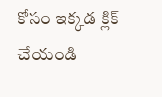కోసం ఇక్కడ క్లిక్ చేయండి